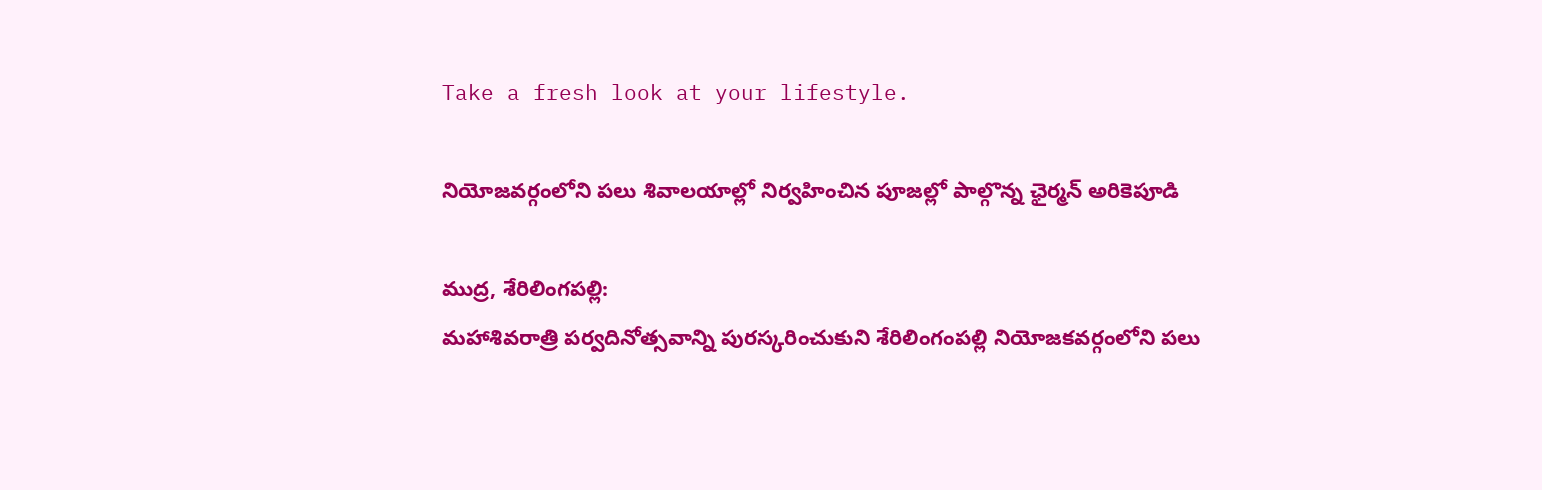Take a fresh look at your lifestyle.

నియోజవర్గంలోని పలు శివాలయాల్లో నిర్వహించిన పూజల్లో పాల్గొన్న ఛైర్మన్ అరికెపూడి

ముద్ర, శేరిలింగపల్లి:
మహాశివరాత్రి పర్వదినోత్సవాన్ని పురస్కరించుకుని శేరిలింగంపల్లి నియోజకవర్గంలోని పలు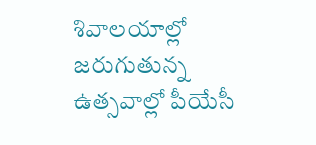శివాలయాల్లో జరుగుతున్న ఉత్సవాల్లో పీయేసీ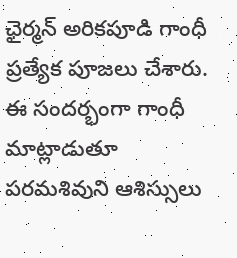ఛైర్మన్ అరికపూడి గాంధీ ప్రత్యేక పూజలు చేశారు. ఈ సందర్భంగా గాంధీ మాట్లాడుతూ పరమశివుని ఆశిస్సులు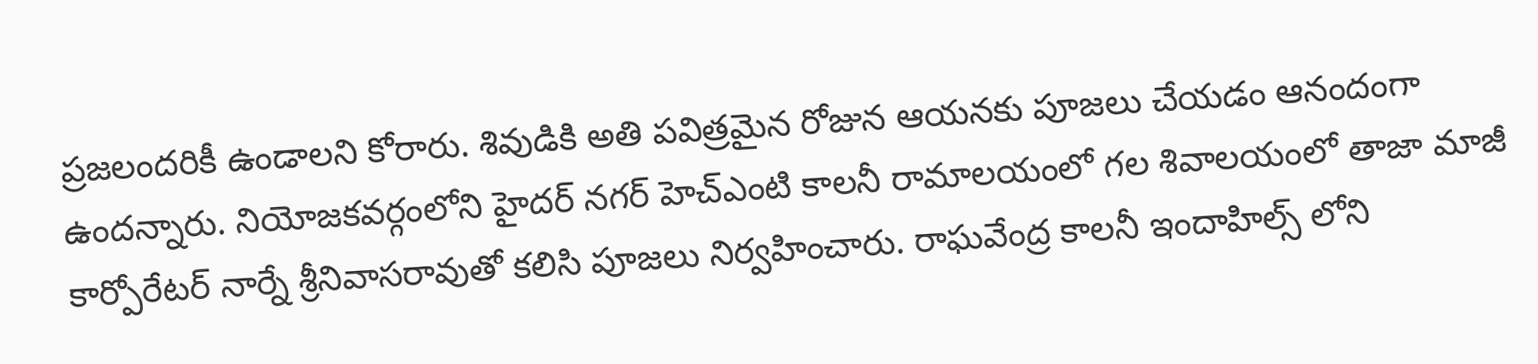ప్రజలందరికీ ఉండాలని కోరారు. శివుడికి అతి పవిత్రమైన రోజున ఆయనకు పూజలు చేయడం ఆనందంగా ఉందన్నారు. నియోజకవర్గంలోని హైదర్ నగర్ హెచ్ఎంటి కాలనీ రామాలయంలో గల శివాలయంలో తాజా మాజీ కార్పోరేటర్ నార్నే శ్రీనివాసరావుతో కలిసి పూజలు నిర్వహించారు. రాఘవేంద్ర కాలనీ ఇందాహిల్స్ లోని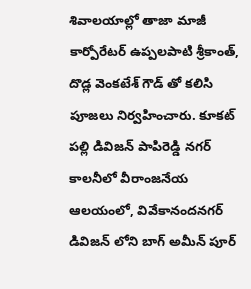శివాలయాల్లో తాజా మాజీ కార్పోరేటర్ ఉప్పలపాటి శ్రీకాంత్, దొడ్ల వెంకటేశ్ గౌడ్ తో కలిసి పూజలు నిర్వహించారు. కూకట్ పల్లి డివిజన్ పాపిరెడ్డి నగర్ కాలనీలో వీరాంజనేయ ఆలయంలో, వివేకానందనగర్ డివిజన్ లోని బాగ్ అమీన్ పూర్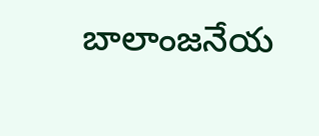బాలాంజనేయ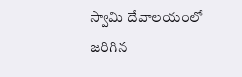స్వామి దేవాలయంలో జరిగిన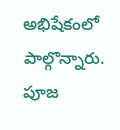అభిషేకంలో పాల్గొన్నారు. పూజ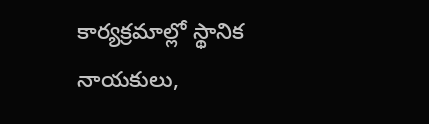కార్యక్రమాల్లో స్థానిక నాయకులు,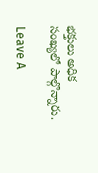భక్తులు అధిక సంఖ్యలో పాల్గొన్నారు.

Leave A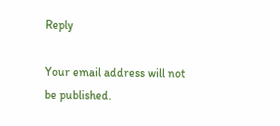Reply

Your email address will not be published.